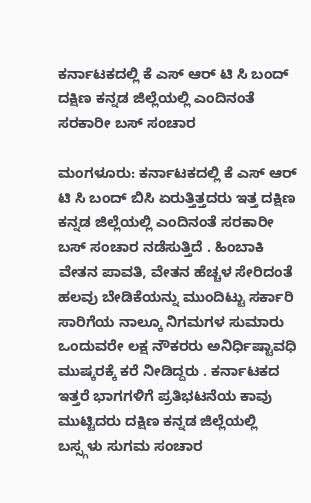ಕರ್ನಾಟಕದಲ್ಲಿ ಕೆ ಎಸ್ ಆರ್ ಟಿ ಸಿ ಬಂದ್ ದಕ್ಷಿಣ ಕನ್ನಡ ಜಿಲ್ಲೆಯಲ್ಲಿ ಎಂದಿನಂತೆ ಸರಕಾರೀ ಬಸ್ ಸಂಚಾರ

ಮಂಗಳೂರು: ಕರ್ನಾಟಕದಲ್ಲಿ ಕೆ ಎಸ್ ಆರ್ ಟಿ ಸಿ ಬಂದ್ ಬಿಸಿ ಏರುತ್ತಿತ್ತದರು ಇತ್ತ ದಕ್ಷಿಣ ಕನ್ನಡ ಜಿಲ್ಲೆಯಲ್ಲಿ ಎಂದಿನಂತೆ ಸರಕಾರೀ ಬಸ್ ಸಂಚಾರ ನಡೆಸುತ್ತಿದೆ . ಹಿಂಬಾಕಿ ವೇತನ ಪಾವತಿ, ವೇತನ ಹೆಚ್ಚಳ ಸೇರಿದಂತೆ ಹಲವು ಬೇಡಿಕೆಯನ್ನು ಮುಂದಿಟ್ಟು ಸರ್ಕಾರಿ ಸಾರಿಗೆಯ ನಾಲ್ಕೂ ನಿಗಮಗಳ ಸುಮಾರು ಒಂದುವರೇ ಲಕ್ಷ ನೌಕರರು ಅನಿರ್ಧಿಷ್ಟಾವಧಿ ಮುಷ್ಕರಕ್ಕೆ ಕರೆ ನೀಡಿದ್ದರು . ಕರ್ನಾಟಕದ ಇತ್ತರೆ ಭಾಗಗಳಿಗೆ ಪ್ರತಿಭಟನೆಯ ಕಾವು ಮುಟ್ಟಿದರು ದಕ್ಷಿಣ ಕನ್ನಡ ಜಿಲ್ಲೆಯಲ್ಲಿ ಬಸ್ಸ್ಗಳು ಸುಗಮ ಸಂಚಾರ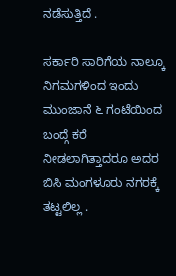ನಡೆಸುತ್ತಿದೆ .

ಸರ್ಕಾರಿ ಸಾರಿಗೆಯ ನಾಲ್ಕೂ ನಿಗಮಗಳಿಂದ ಇಂದು ಮುಂಜಾನೆ ೬ ಗಂಟೆಯಿಂದ ಬಂದ್ಗೆ ಕರೆ ನೀಡಲಾಗಿತ್ತಾದರೂ ಅದರ ಬಿಸಿ ಮಂಗಳೂರು ನಗರಕ್ಕೆ ತಟ್ಟಲಿಲ್ಲ .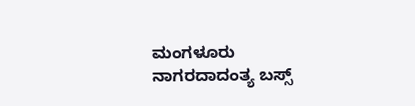ಮಂಗಳೂರು ನಾಗರದಾದಂತ್ಯ ಬಸ್ಸ್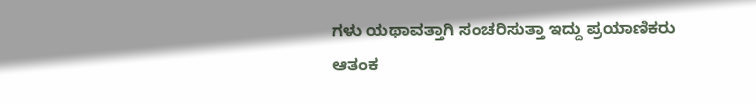ಗಳು ಯಥಾವತ್ತಾಗಿ ಸಂಚರಿಸುತ್ತಾ ಇದ್ದು ಪ್ರಯಾಣಿಕರು ಆತಂಕ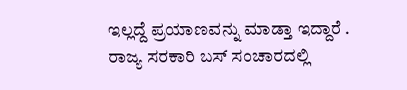ಇಲ್ಲದ್ದೆ ಪ್ರಯಾಣವನ್ನು ಮಾಡ್ತಾ ಇದ್ದಾರೆ . ರಾಜ್ಯ ಸರಕಾರಿ ಬಸ್ ಸಂಚಾರದಲ್ಲಿ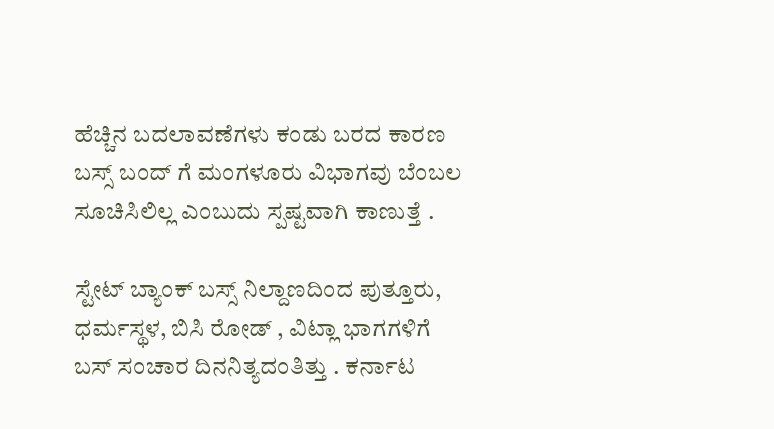ಹೆಚ್ಚಿನ ಬದಲಾವಣೆಗಳು ಕಂಡು ಬರದ ಕಾರಣ ಬಸ್ಸ್ ಬಂದ್ ಗೆ ಮಂಗಳೂರು ವಿಭಾಗವು ಬೆಂಬಲ ಸೂಚಿಸಿಲಿಲ್ಲ ಎಂಬುದು ಸ್ಪಷ್ಟವಾಗಿ ಕಾಣುತ್ತೆ .

ಸ್ಟೇಟ್ ಬ್ಯಾಂಕ್ ಬಸ್ಸ್ ನಿಲ್ದಾಣದಿಂದ ಪುತ್ತೂರು, ಧರ್ಮಸ್ಥಳ, ಬಿಸಿ ರೋಡ್ , ವಿಟ್ಲಾ ಭಾಗಗಳಿಗೆ ಬಸ್ ಸಂಚಾರ ದಿನನಿತ್ಯದಂತಿತ್ತು . ಕರ್ನಾಟ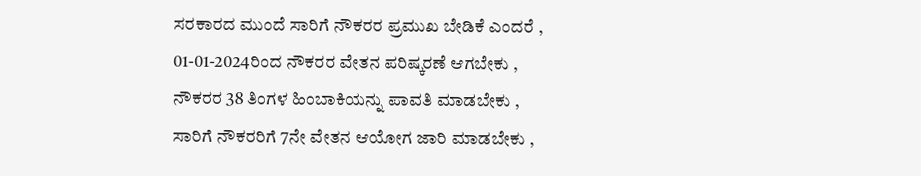ಸರಕಾರದ ಮುಂದೆ ಸಾರಿಗೆ ನೌಕರರ ಪ್ರಮುಖ ಬೇಡಿಕೆ ಎಂದರೆ , 01-01-2024ರಿಂದ ನೌಕರರ ವೇತನ ಪರಿಷ್ಕರಣೆ ಆಗಬೇಕು , ನೌಕರರ 38 ತಿಂಗಳ ಹಿಂಬಾಕಿಯನ್ನು ಪಾವತಿ ಮಾಡಬೇಕು , ಸಾರಿಗೆ ನೌಕರರಿಗೆ 7ನೇ ವೇತನ ಆಯೋಗ ಜಾರಿ ಮಾಡಬೇಕು ,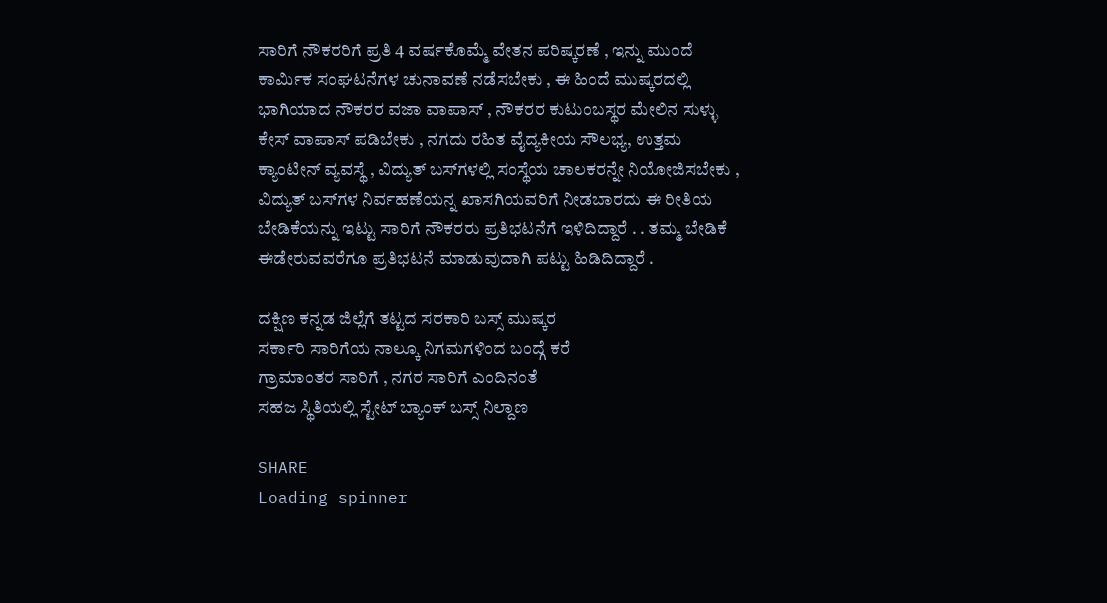ಸಾರಿಗೆ ನೌಕರರಿಗೆ ಪ್ರತಿ 4 ವರ್ಷಕೊಮ್ಮೆ ವೇತನ ಪರಿಷ್ಕರಣೆ , ಇನ್ನು ಮುಂದೆ ಕಾರ್ಮಿಕ ಸಂಘಟನೆಗಳ ಚುನಾವಣೆ ನಡೆಸಬೇಕು , ಈ ಹಿಂದೆ ಮುಷ್ಕರದಲ್ಲಿ ಭಾಗಿಯಾದ ನೌಕರರ ವಜಾ ವಾಪಾಸ್ , ನೌಕರರ ಕುಟುಂಬಸ್ಥರ ಮೇಲಿನ ಸುಳ್ಳು ಕೇಸ್ ವಾಪಾಸ್ ಪಡಿಬೇಕು , ನಗದು ರಹಿತ ವೈದ್ಯಕೀಯ ಸೌಲಭ್ಯ, ಉತ್ತಮ ಕ್ಯಾಂಟೀನ್ ವ್ಯವಸ್ಥೆ , ವಿದ್ಯುತ್‌ ಬಸ್‌ಗಳಲ್ಲಿ ಸಂಸ್ಥೆಯ ಚಾಲಕರನ್ನೇ ನಿಯೋಜಿಸಬೇಕು , ವಿದ್ಯುತ್‌ ಬಸ್‌ಗಳ ನಿರ್ವಹಣೆಯನ್ನ ಖಾಸಗಿಯವರಿಗೆ ನೀಡಬಾರದು ಈ ರೀತಿಯ ಬೇಡಿಕೆಯನ್ನು ಇಟ್ಟು ಸಾರಿಗೆ ನೌಕರರು ಪ್ರತಿಭಟನೆಗೆ ಇಳಿದಿದ್ದಾರೆ . . ತಮ್ಮ ಬೇಡಿಕೆ ಈಡೇರುವವರೆಗೂ ಪ್ರತಿಭಟನೆ ಮಾಡುವುದಾಗಿ ಪಟ್ಟು ಹಿಡಿದಿದ್ದಾರೆ .

ದಕ್ಷಿಣ ಕನ್ನಡ ಜಿಲ್ಲೆಗೆ ತಟ್ಟದ ಸರಕಾರಿ ಬಸ್ಸ್ ಮುಷ್ಕರ
ಸರ್ಕಾರಿ ಸಾರಿಗೆಯ ನಾಲ್ಕೂ ನಿಗಮಗಳಿಂದ ಬಂದ್ಗೆ ಕರೆ
ಗ್ರಾಮಾಂತರ ಸಾರಿಗೆ , ನಗರ ಸಾರಿಗೆ ಎಂದಿನಂತೆ
ಸಹಜ ಸ್ಥಿತಿಯಲ್ಲಿ ಸ್ಟೇಟ್ ಬ್ಯಾಂಕ್ ಬಸ್ಸ್ ನಿಲ್ದಾಣ

SHARE
Loading spinner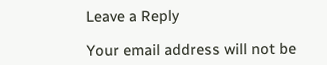Leave a Reply

Your email address will not be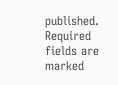published. Required fields are marked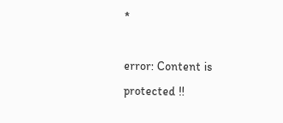*

error: Content is protected !!